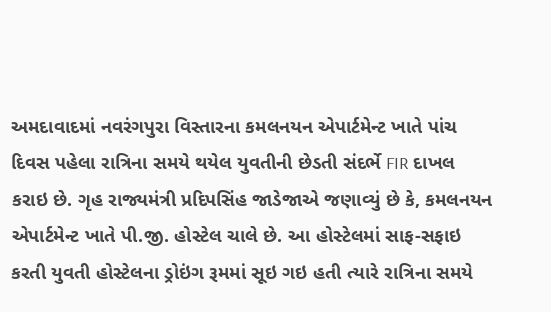અમદાવાદમાં નવરંગપુરા વિસ્તારના કમલનયન એપાર્ટમેન્ટ ખાતે પાંચ દિવસ પહેલા રાત્રિના સમયે થયેલ યુવતીની છેડતી સંદર્ભે FIR દાખલ કરાઇ છે. ગૃહ રાજ્યમંત્રી પ્રદિપસિંહ જાડેજાએ જણાવ્યું છે કે, કમલનયન એપાર્ટમેન્ટ ખાતે પી.જી. હોસ્ટેલ ચાલે છે. આ હોસ્ટેલમાં સાફ-સફાઇ કરતી યુવતી હોસ્ટેલના ડ્રોઇંગ રૂમમાં સૂઇ ગઇ હતી ત્યારે રાત્રિના સમયે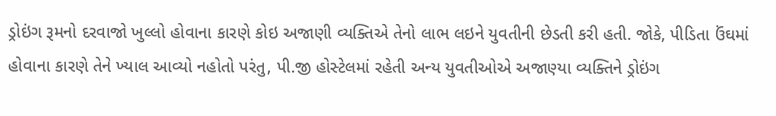ડ્રોઇંગ રૂમનો દરવાજો ખુલ્લો હોવાના કારણે કોઇ અજાણી વ્યક્તિએ તેનો લાભ લઇને યુવતીની છેડતી કરી હતી. જોકે, પીડિતા ઉંઘમાં હોવાના કારણે તેને ખ્યાલ આવ્યો નહોતો પરંતુ, પી.જી હોસ્ટેલમાં રહેતી અન્ય યુવતીઓએ અજાણ્યા વ્યક્તિને ડ્રોઇંગ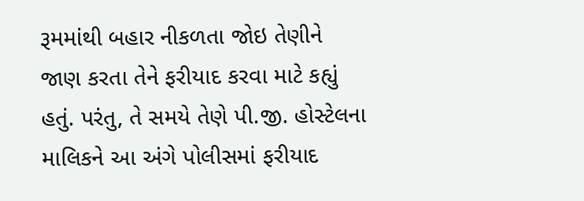રૂમમાંથી બહાર નીકળતા જોઇ તેણીને જાણ કરતા તેને ફરીયાદ કરવા માટે કહ્યું હતું. પરંતુ, તે સમયે તેણે પી.જી. હોસ્ટેલના માલિકને આ અંગે પોલીસમાં ફરીયાદ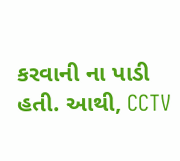કરવાની ના પાડી હતી. આથી, CCTV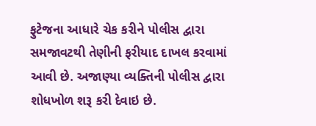ફુટેજના આધારે ચેક કરીને પોલીસ દ્વારા સમજાવટથી તેણીની ફરીયાદ દાખલ કરવામાં આવી છે. અજાણ્યા વ્યક્તિની પોલીસ દ્વારા શોધખોળ શરૂ કરી દેવાઇ છે.